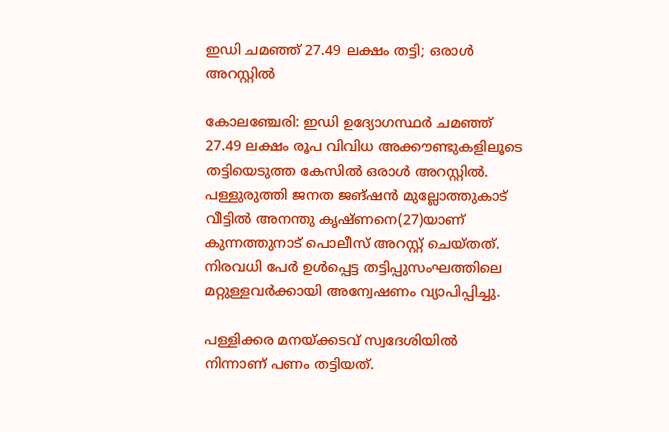ഇഡി ചമഞ്ഞ് 27.49 ലക്ഷം തട്ടി; ഒരാള്‍ അറസ്റ്റില്‍

കോലഞ്ചേരി: ഇഡി ഉദ്യോഗസ്ഥര്‍ ചമഞ്ഞ് 27.49 ലക്ഷം രൂപ വിവിധ അക്കൗണ്ടുകളിലൂടെ തട്ടിയെടുത്ത കേസില്‍ ഒരാള്‍ അറസ്റ്റില്‍. പള്ളുരുത്തി ജനത ജങ്ഷന്‍ മുല്ലോത്തുകാട് വീട്ടില്‍ അനന്തു കൃഷ്ണനെ(27)യാണ് കുന്നത്തുനാട് പൊലീസ് അറസ്റ്റ് ചെയ്തത്. നിരവധി പേര്‍ ഉള്‍പ്പെട്ട തട്ടിപ്പുസംഘത്തിലെ മറ്റുള്ളവര്‍ക്കായി അന്വേഷണം വ്യാപിപ്പിച്ചു.

പള്ളിക്കര മനയ്ക്കടവ് സ്വദേശിയില്‍ നിന്നാണ് പണം തട്ടിയത്.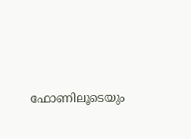ഫോണിലൂടെയും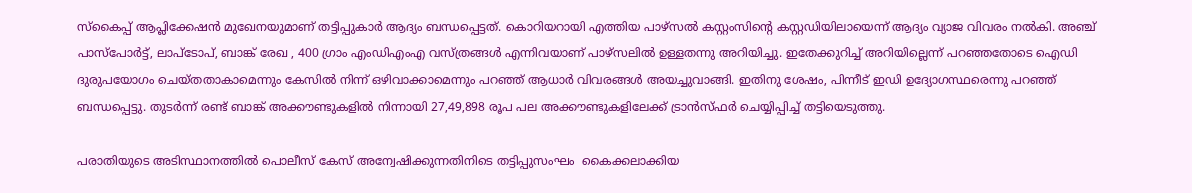സ്‌കൈപ്പ് ആപ്ലിക്കേഷന്‍ മുഖേനയുമാണ് തട്ടിപ്പുകാര്‍ ആദ്യം ബന്ധപ്പെട്ടത്. കൊറിയറായി എത്തിയ പാഴ്‌സല്‍ കസ്റ്റംസിന്റെ കസ്റ്റഡിയിലായെന്ന് ആദ്യം വ്യാജ വിവരം നല്‍കി. അഞ്ച് പാസ്‌പോര്‍ട്ട്, ലാപ്‌ടോപ്, ബാങ്ക് രേഖ , 400 ഗ്രാം എംഡിഎംഎ വസ്ത്രങ്ങള്‍ എന്നിവയാണ് പാഴ്‌സലില്‍ ഉള്ളതന്നു അറിയിച്ചു. ഇതേക്കുറിച്ച് അറിയില്ലെന്ന് പറഞ്ഞതോടെ ഐഡി ദുരുപയോഗം ചെയ്തതാകാമെന്നും കേസില്‍ നിന്ന് ഒഴിവാക്കാമെന്നും പറഞ്ഞ് ആധാര്‍ വിവരങ്ങള്‍ അയച്ചുവാങ്ങി. ഇതിനു ശേഷം, പിന്നീട് ഇഡി ഉദ്യോഗസ്ഥരെന്നു പറഞ്ഞ് ബന്ധപ്പെട്ടു. തുടര്‍ന്ന് രണ്ട് ബാങ്ക് അക്കൗണ്ടുകളില്‍ നിന്നായി 27,49,898 രൂപ പല അക്കൗണ്ടുകളിലേക്ക് ട്രാന്‍സ്ഫര്‍ ചെയ്യിപ്പിച്ച് തട്ടിയെടുത്തു.

പരാതിയുടെ അടിസ്ഥാനത്തില്‍ പൊലീസ് കേസ് അന്വേഷിക്കുന്നതിനിടെ തട്ടിപ്പുസംഘം  കൈക്കലാക്കിയ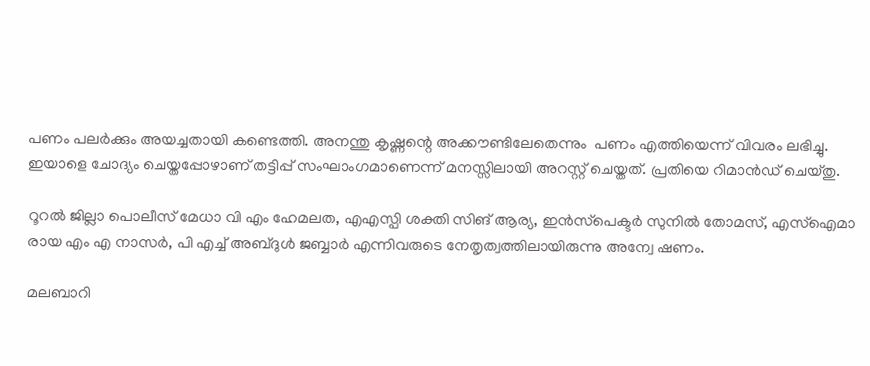പണം പലര്‍ക്കും അയച്ചതായി കണ്ടെത്തി. അനന്തു കൃഷ്ണന്റെ അക്കൗണ്ടിലേതെന്നും  പണം എത്തിയെന്ന് വിവരം ലഭിച്ചു. ഇയാളെ ചോദ്യം ചെയ്തപ്പോഴാണ് തട്ടിപ്പ് സംഘാംഗമാണെന്ന് മനസ്സിലായി അറസ്റ്റ് ചെയ്തത്. പ്രതിയെ റിമാന്‍ഡ് ചെയ്തു.

റൂറല്‍ ജില്ലാ പൊലീസ് മേധാ വി എം ഹേമലത, എഎസ്പി ശക്തി സിങ് ആര്യ, ഇന്‍സ്‌പെക്ടര്‍ സുനില്‍ തോമസ്, എസ്‌ഐമാ രായ എം എ നാസര്‍, പി എച്ച് അബ്ദുള്‍ ജബ്ബാര്‍ എന്നിവരുടെ നേതൃത്വത്തിലായിരുന്നു അന്വേ ഷണം.

മലബാറി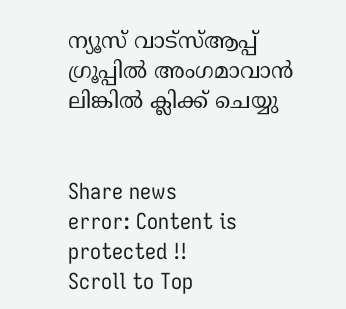ന്യൂസ് വാട്‌സ്ആപ്പ് ഗ്രൂപ്പില്‍ അംഗമാവാന്‍
ലിങ്കില്‍ ക്ലിക്ക് ചെയ്യു


Share news
error: Content is protected !!
Scroll to Top